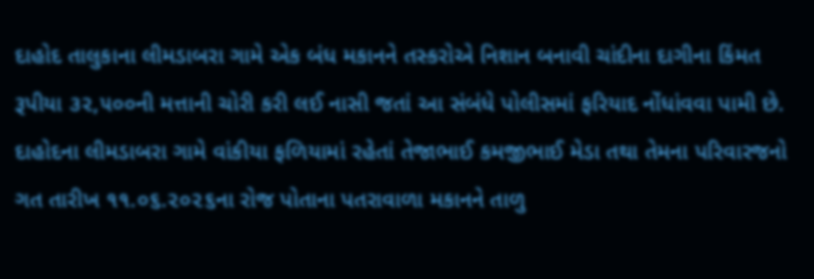દાહોદ તાલુકાના લીમડાબરા ગામે એક બંધ મકાનને તસ્કરોએ નિશાન બનાવી ચાંદીના દાગીના કિંમત રૂપીયા ૩૨,૫૦૦ની મત્તાની ચોરી કરી લઈ નાસી જતાં આ સંબંધે પોલીસમાં ફરિયાદ નોંધાંવવા પામી છે.
દાહોદના લીમડાબરા ગામે વાંકીયા ફળિયામાં રહેતાં તેજાભાઈ કમજીભાઈ મેડા તથા તેમના પરિવારજનો ગત તારીખ ૧૧.૦૬.૨૦૨૬ના રોજ પોતાના પતરાવાળા મકાનને તાળુ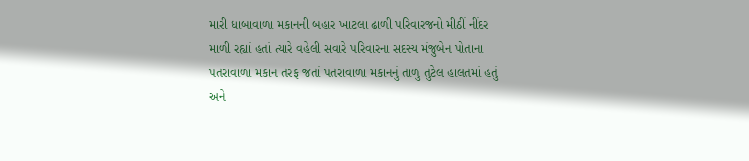મારી ધાબાવાળા મકાનની બહાર ખાટલા ઢાળી પરિવારજનો મીઠીં નીંદર માળી રહ્યાં હતાં ત્યારે વહેલી સવારે પરિવારના સદસ્ય મંજુબેન પોતાના પતરાવાળા મકાન તરફ જતાં પતરાવાળા મકાનનું તાળુ તુટેલ હાલતમાં હતું અને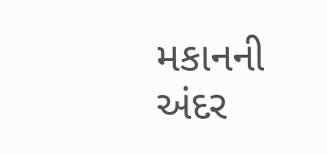મકાનની અંદર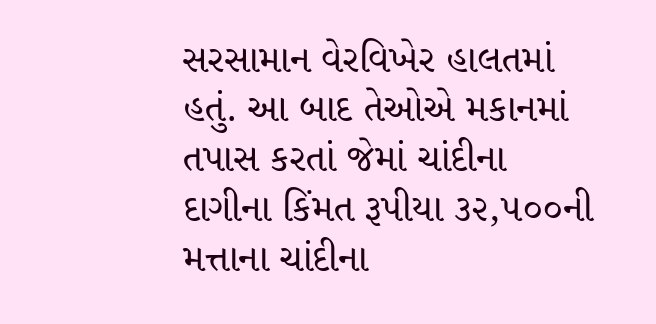સરસામાન વેરવિખેર હાલતમાં હતું. આ બાદ તેઓએ મકાનમાં તપાસ કરતાં જેમાં ચાંદીના દાગીના કિંમત રૂપીયા ૩૨,૫૦૦ની મત્તાના ચાંદીના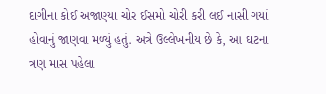દાગીના કોઈ અજાણ્યા ચોર ઈસમો ચોરી કરી લઈ નાસી ગયાં હોવાનું જાણવા મળ્યું હતું. અત્રે ઉલ્લેખનીય છે કે, આ ઘટના ત્રણ માસ પહેલા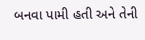બનવા પામી હતી અને તેની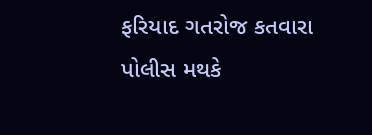ફરિયાદ ગતરોજ કતવારા પોલીસ મથકે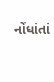નોંધાંતાં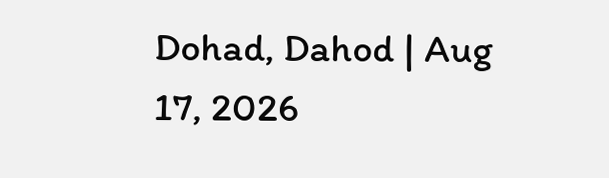Dohad, Dahod | Aug 17, 2026